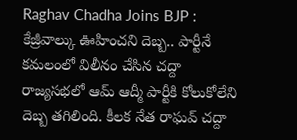Raghav Chadha Joins BJP : కేజ్రీవాల్కు ఊహించని దెబ్బ.. పార్టీనే కమలంలో విలీనం చేసిన చద్దా
రాజ్యసభలో ఆమ్ ఆద్మీ పార్టీకి కోలుకోలేని దెబ్బ తగిలింది. కీలక నేత రాఘవ్ చద్దా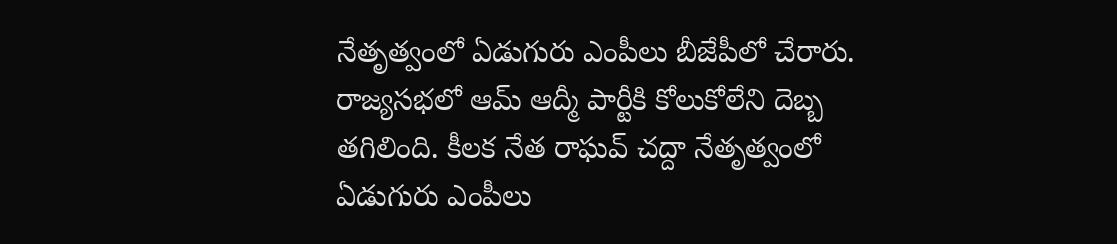నేతృత్వంలో ఏడుగురు ఎంపీలు బీజేపీలో చేరారు.
రాజ్యసభలో ఆమ్ ఆద్మీ పార్టీకి కోలుకోలేని దెబ్బ తగిలింది. కీలక నేత రాఘవ్ చద్దా నేతృత్వంలో ఏడుగురు ఎంపీలు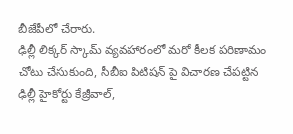బీజేపీలో చేరారు.
ఢిల్లీ లిక్కర్ స్కామ్ వ్యవహారంలో మరో కీలక పరిణామం చోటు చేసుకుంది, సీబీఐ పిటిషన్ పై విచారణ చేపట్టిన ఢిల్లీ హైకోర్టు కేజ్రీవాల్,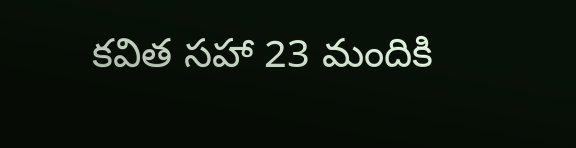కవిత సహా 23 మందికి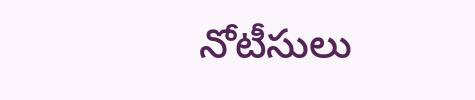నోటీసులు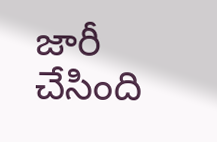జారీ చేసింది